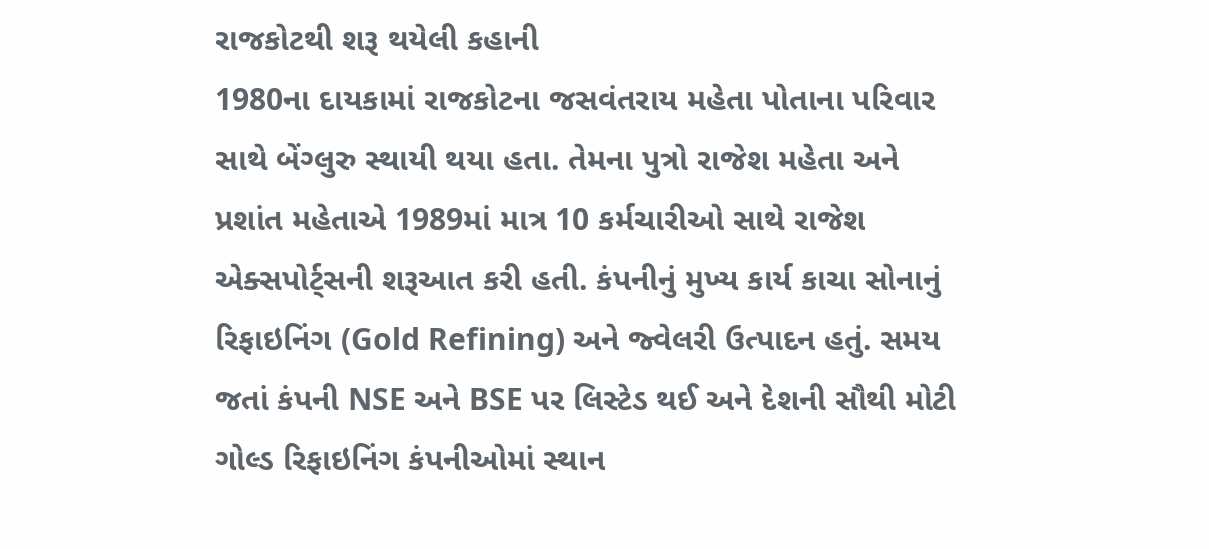રાજકોટથી શરૂ થયેલી કહાની
1980ના દાયકામાં રાજકોટના જસવંતરાય મહેતા પોતાના પરિવાર સાથે બેંગ્લુરુ સ્થાયી થયા હતા. તેમના પુત્રો રાજેશ મહેતા અને પ્રશાંત મહેતાએ 1989માં માત્ર 10 કર્મચારીઓ સાથે રાજેશ એક્સપોર્ટ્સની શરૂઆત કરી હતી. કંપનીનું મુખ્ય કાર્ય કાચા સોનાનું રિફાઇનિંગ (Gold Refining) અને જ્વેલરી ઉત્પાદન હતું. સમય જતાં કંપની NSE અને BSE પર લિસ્ટેડ થઈ અને દેશની સૌથી મોટી ગોલ્ડ રિફાઇનિંગ કંપનીઓમાં સ્થાન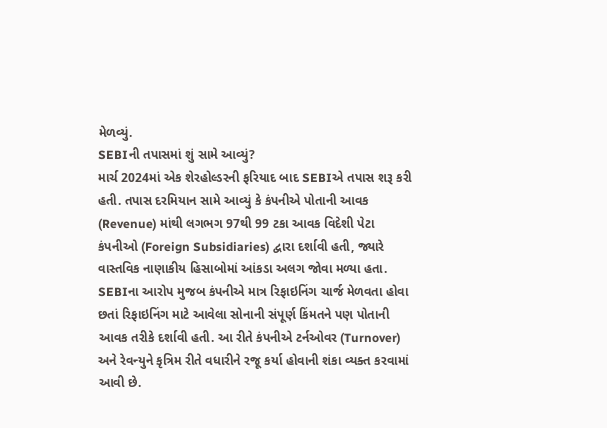મેળવ્યું.
SEBIની તપાસમાં શું સામે આવ્યું?
માર્ચ 2024માં એક શેરહોલ્ડરની ફરિયાદ બાદ SEBIએ તપાસ શરૂ કરી હતી. તપાસ દરમિયાન સામે આવ્યું કે કંપનીએ પોતાની આવક (Revenue) માંથી લગભગ 97થી 99 ટકા આવક વિદેશી પેટા કંપનીઓ (Foreign Subsidiaries) દ્વારા દર્શાવી હતી, જ્યારે વાસ્તવિક નાણાકીય હિસાબોમાં આંકડા અલગ જોવા મળ્યા હતા. SEBIના આરોપ મુજબ કંપનીએ માત્ર રિફાઇનિંગ ચાર્જ મેળવતા હોવા છતાં રિફાઇનિંગ માટે આવેલા સોનાની સંપૂર્ણ કિંમતને પણ પોતાની આવક તરીકે દર્શાવી હતી. આ રીતે કંપનીએ ટર્નઓવર (Turnover) અને રેવન્યુને કૃત્રિમ રીતે વધારીને રજૂ કર્યા હોવાની શંકા વ્યક્ત કરવામાં આવી છે.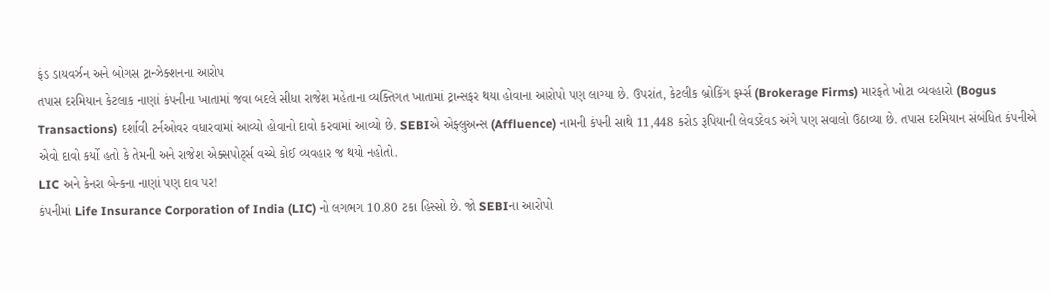ફંડ ડાયવર્ઝન અને બોગસ ટ્રાન્ઝેક્શનના આરોપ
તપાસ દરમિયાન કેટલાક નાણાં કંપનીના ખાતામાં જવા બદલે સીધા રાજેશ મહેતાના વ્યક્તિગત ખાતામાં ટ્રાન્સફર થયા હોવાના આરોપો પણ લાગ્યા છે. ઉપરાંત, કેટલીક બ્રોકિંગ ફર્મ્સ (Brokerage Firms) મારફતે ખોટા વ્યવહારો (Bogus Transactions) દર્શાવી ટર્નઓવર વધારવામાં આવ્યો હોવાનો દાવો કરવામાં આવ્યો છે. SEBIએ એફ્લુઅન્સ (Affluence) નામની કંપની સાથે 11,448 કરોડ રૂપિયાની લેવડદેવડ અંગે પણ સવાલો ઉઠાવ્યા છે. તપાસ દરમિયાન સંબંધિત કંપનીએ એવો દાવો કર્યો હતો કે તેમની અને રાજેશ એક્સપોર્ટ્સ વચ્ચે કોઈ વ્યવહાર જ થયો નહોતો.
LIC અને કેનરા બેન્કના નાણાં પણ દાવ પર!
કંપનીમાં Life Insurance Corporation of India (LIC) નો લગભગ 10.80 ટકા હિસ્સો છે. જો SEBIના આરોપો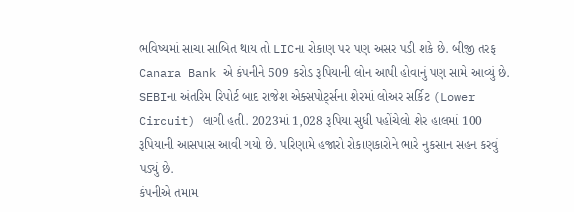ભવિષ્યમાં સાચા સાબિત થાય તો LICના રોકાણ પર પણ અસર પડી શકે છે. બીજી તરફ Canara Bank એ કંપનીને 509 કરોડ રૂપિયાની લોન આપી હોવાનું પણ સામે આવ્યું છે. SEBIના અંતરિમ રિપોર્ટ બાદ રાજેશ એક્સપોર્ટ્સના શેરમાં લોઅર સર્કિટ (Lower Circuit) લાગી હતી. 2023માં 1,028 રૂપિયા સુધી પહોંચેલો શેર હાલમાં 100 રૂપિયાની આસપાસ આવી ગયો છે. પરિણામે હજારો રોકાણકારોને ભારે નુકસાન સહન કરવું પડ્યું છે.
કંપનીએ તમામ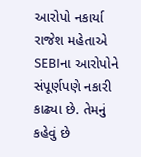આરોપો નકાર્યા
રાજેશ મહેતાએ SEBIના આરોપોને સંપૂર્ણપણે નકારી કાઢ્યા છે. તેમનું કહેવું છે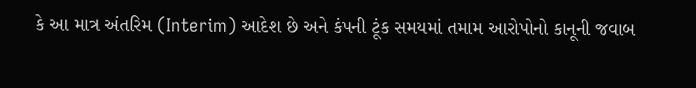કે આ માત્ર અંતરિમ (Interim) આદેશ છે અને કંપની ટૂંક સમયમાં તમામ આરોપોનો કાનૂની જવાબ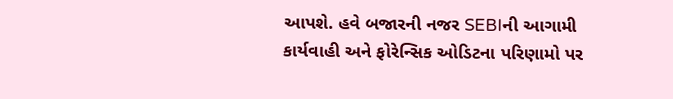આપશે. હવે બજારની નજર SEBIની આગામી કાર્યવાહી અને ફોરેન્સિક ઓડિટના પરિણામો પર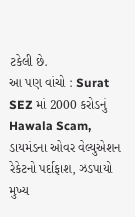ટકેલી છે.
આ પણ વાંચો : Surat SEZ માં 2000 કરોડનું Hawala Scam, ડાયમંડના ઓવર વેલ્યુએશન રેકેટનો પર્દાફાશ, ઝડપાયો મુખ્ય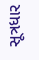સૂત્રધાર